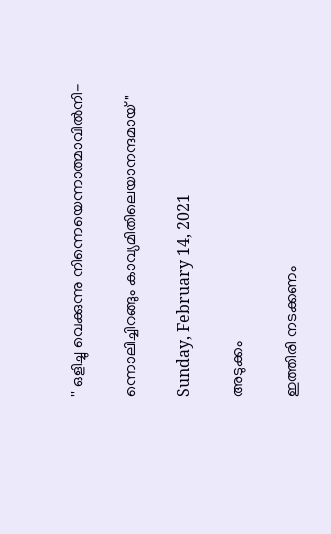'' ഒളിച്ചു വെക്കുന്നു നിന്നെയെന്നാത്മാവില്‍നി-

ന്നൊലിച്ചിറങ്ങും കാവ്യമിതിലെയാനന്ദമായ് "

Sunday, February 14, 2021

അടുക്കം

ഇത്തിരി നടക്കണം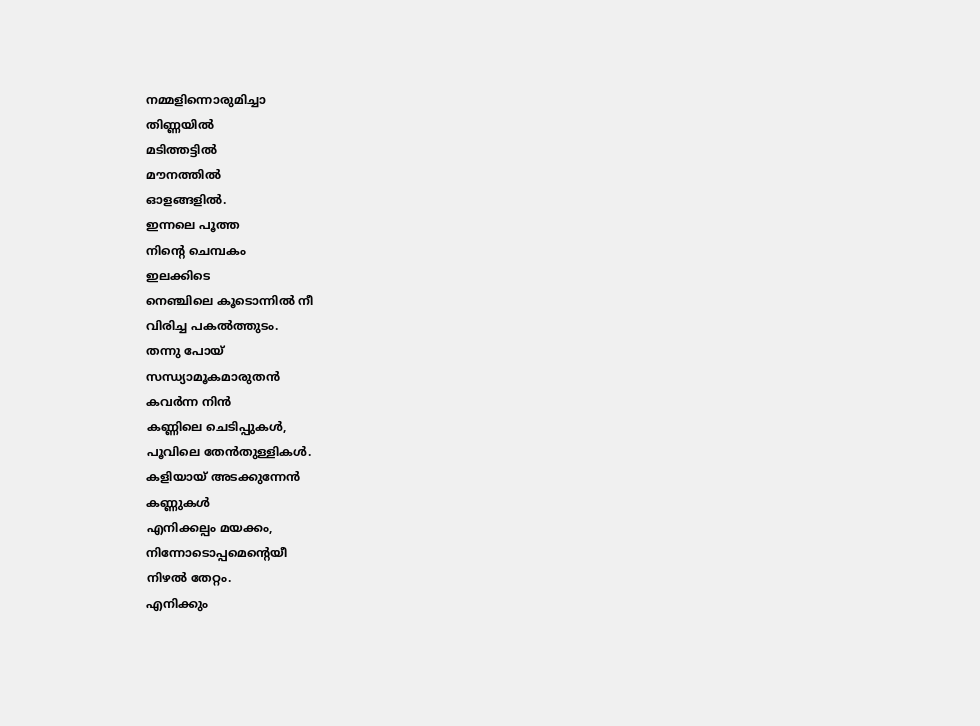നമ്മളിന്നൊരുമിച്ചാ
തിണ്ണയില്‍
മടിത്തട്ടില്‍
മൗനത്തില്‍
ഓളങ്ങളില്‍.
ഇന്നലെ പൂത്ത
നിന്റെ ചെമ്പകം
ഇലക്കിടെ
നെഞ്ചിലെ കൂടൊന്നില്‍ നീ
വിരിച്ച പകല്‍ത്തുടം.
തന്നു പോയ്
സന്ധ്യാമൂകമാരുതന്‍
കവര്‍ന്ന നിന്‍
കണ്ണിലെ ചെടിപ്പുകള്‍,
പൂവിലെ തേൻതുള്ളികള്‍.
കളിയായ് അടക്കുന്നേന്‍
കണ്ണുകള്‍
എനിക്കല്പം മയക്കം,
നിന്നോടൊപ്പമെന്റെയീ
നിഴല്‍ തേറ്റം.
എനിക്കും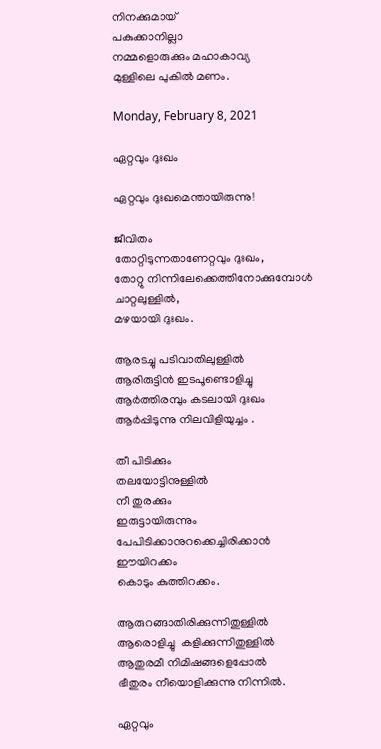നിനക്കുമായ്
പകുക്കാനില്ലാ
നമ്മളൊരുക്കും മഹാകാവ്യ
മുള്ളിലെ പുകില്‍ മണം.

Monday, February 8, 2021

ഏറ്റവും ദുഃഖം

ഏറ്റവും ദുഃഖമെന്തായിരുന്നു!

ജീവിതം
തോറ്റിടുന്നതാണേറ്റവും ദുഃഖം,
തോറ്റു നിന്നിലേക്കെത്തിനോക്കുമ്പോൾ
ചാറ്റലുള്ളിൽ,
മഴയായി ദുഃഖം.

ആരടച്ചു പടിവാതിലുള്ളിൽ
ആരിരുട്ടിൻ ഇടപൂണ്ടൊളിച്ചു
ആർത്തിരമ്പും കടലായി ദുഃഖം
ആർപ്പിടുന്നു നിലവിളിയുച്ചം .

തീ പിടിക്കും
തലയോട്ടിനുള്ളിൽ
നീ തുരക്കും
ഇരുട്ടായിരുന്നും
പേപിടിക്കാനുറക്കെച്ചിരിക്കാൻ
ഈയിറക്കം
കൊടും കുത്തിറക്കം.

ആരുറങ്ങാതിരിക്കുന്നിതുള്ളിൽ
ആരൊളിച്ചു  കളിക്കുന്നിതുള്ളിൽ
ആതുരമീ നിമിഷങ്ങളെപ്പോൽ
ഭീതുരം നീയൊളിക്കുന്നു നിന്നിൽ.

ഏറ്റവും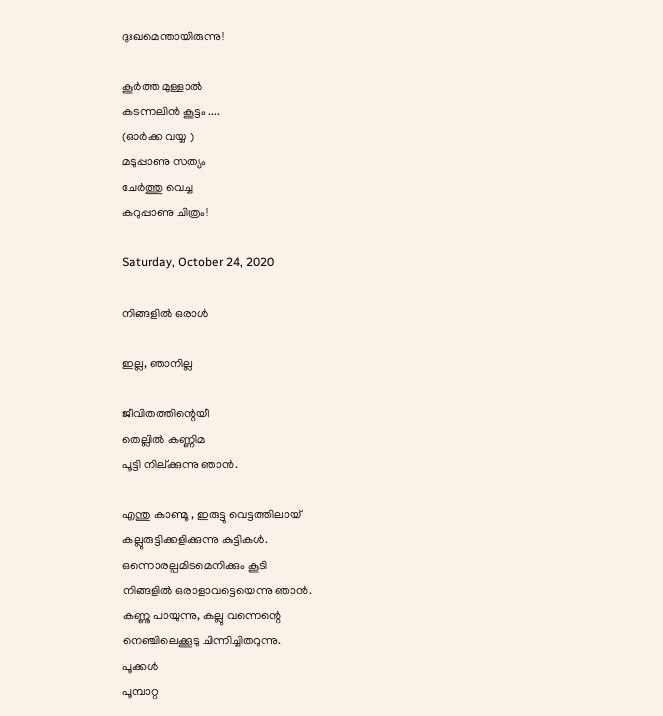ദുഃഖമെന്തായിരുന്നു!

കൂർത്ത മുള്ളാൽ
കടന്നലിൻ കൂട്ടം ....
(ഓർക്ക വയ്യ )
മടുപ്പാണു സത്യം
ചേർത്തു വെച്ച
കറുപ്പാണു ചിത്രം!

Saturday, October 24, 2020

നിങ്ങളിൽ ഒരാൾ

ഇല്ല, ഞാനില്ല

ജീവിതത്തിന്റെയീ
തെല്ലിൽ കണ്ണിമ
പൂട്ടി നില്ക്കുന്നു ഞാൻ.

എന്തു കാണ്മൂ , ഇരുട്ടു വെട്ടത്തിലായ്
കല്ലുരുട്ടിക്കളിക്കുന്നു കുട്ടികൾ.
ഒന്നൊരല്പമിടമെനിക്കും കൂടി
നിങ്ങളിൽ ഒരാളാവട്ടെയെന്നു ഞാൻ.
കണ്ണു പായുന്നു, കല്ലു വന്നെന്റെ
നെഞ്ചിലെക്കൂടു ചിന്നിച്ചിതറുന്നു.
പൂക്കൾ
പൂമ്പാറ്റ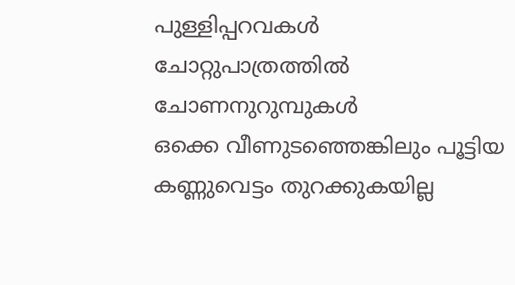പുള്ളിപ്പറവകൾ
ചോറ്റുപാത്രത്തിൽ
ചോണനുറുമ്പുകൾ
ഒക്കെ വീണുടഞ്ഞെങ്കിലും പൂട്ടിയ
കണ്ണുവെട്ടം തുറക്കുകയില്ല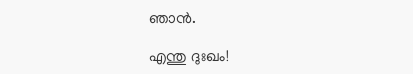ഞാൻ.

എന്തു ദുഃഖം!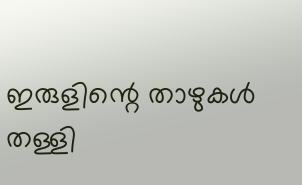ഇരുളിന്റെ താഴുകൾ
തള്ളി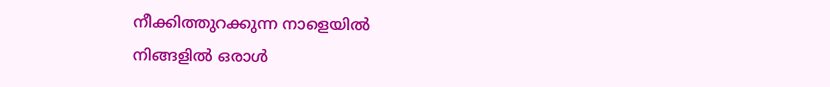നീക്കിത്തുറക്കുന്ന നാളെയിൽ
നിങ്ങളിൽ ഒരാൾ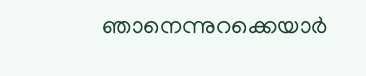ഞാനെന്നുറക്കെയാർ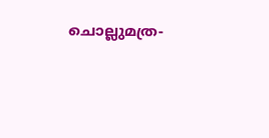ചൊല്ലുമത്ര-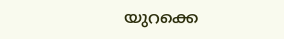യുറക്കെ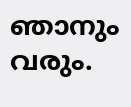ഞാനും വരും.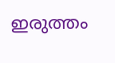ഇരുത്തം